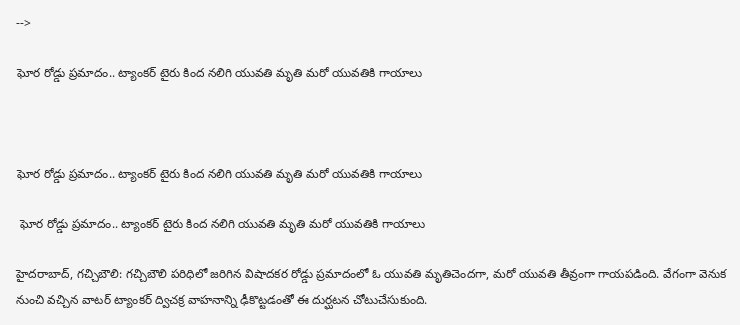-->

ఘోర రోడ్డు ప్రమాదం.. ట్యాంకర్‌ టైరు కింద నలిగి యువతి మృతి మరో యువతికి గాయాలు



ఘోర రోడ్డు ప్రమాదం.. ట్యాంకర్‌ టైరు కింద నలిగి యువతి మృతి మరో యువతికి గాయాలు

 ఘోర రోడ్డు ప్రమాదం.. ట్యాంకర్‌ టైరు కింద నలిగి యువతి మృతి మరో యువతికి గాయాలు

హైదరాబాద్‌, గచ్చిబౌలి: గచ్చిబౌలి పరిధిలో జరిగిన విషాదకర రోడ్డు ప్రమాదంలో ఓ యువతి మృతిచెందగా, మరో యువతి తీవ్రంగా గాయపడింది. వేగంగా వెనుక నుంచి వచ్చిన వాటర్‌ ట్యాంకర్‌ ద్విచక్ర వాహనాన్ని ఢీకొట్టడంతో ఈ దుర్ఘటన చోటుచేసుకుంది.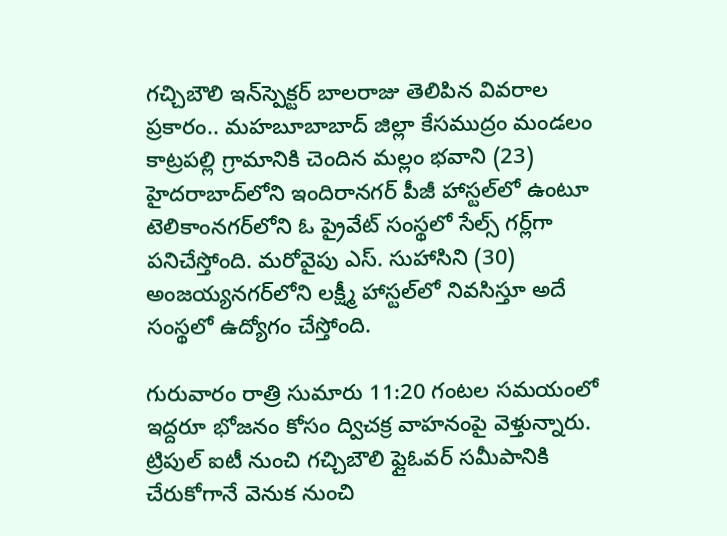గచ్చిబౌలి ఇన్‌స్పెక్టర్‌ బాలరాజు తెలిపిన వివరాల ప్రకారం.. మహబూబాబాద్‌ జిల్లా కేసముద్రం మండలం కాట్రపల్లి గ్రామానికి చెందిన మల్లం భవాని (23) హైదరాబాద్‌లోని ఇందిరానగర్‌ పీజీ హాస్టల్‌లో ఉంటూ టెలికాంనగర్‌లోని ఓ ప్రైవేట్‌ సంస్థలో సేల్స్‌ గర్ల్‌గా పనిచేస్తోంది. మరోవైపు ఎస్‌. సుహాసిని (30) అంజయ్యనగర్‌లోని లక్ష్మీ హాస్టల్‌లో నివసిస్తూ అదే సంస్థలో ఉద్యోగం చేస్తోంది.

గురువారం రాత్రి సుమారు 11:20 గంటల సమయంలో ఇద్దరూ భోజనం కోసం ద్విచక్ర వాహనంపై వెళ్తున్నారు. ట్రిపుల్‌ ఐటీ నుంచి గచ్చిబౌలి ఫ్లైఓవర్‌ సమీపానికి చేరుకోగానే వెనుక నుంచి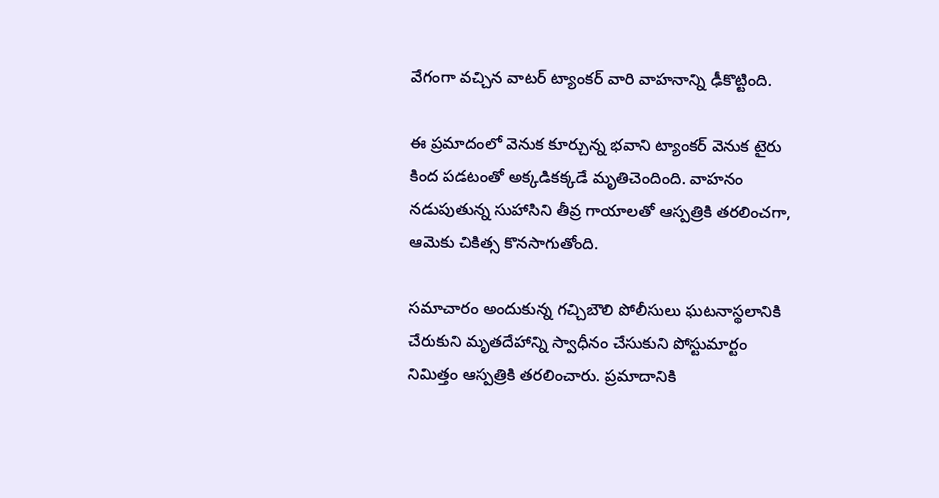వేగంగా వచ్చిన వాటర్‌ ట్యాంకర్‌ వారి వాహనాన్ని ఢీకొట్టింది.

ఈ ప్రమాదంలో వెనుక కూర్చున్న భవాని ట్యాంకర్‌ వెనుక టైరు కింద పడటంతో అక్కడికక్కడే మృతిచెందింది. వాహనం నడుపుతున్న సుహాసిని తీవ్ర గాయాలతో ఆస్పత్రికి తరలించగా, ఆమెకు చికిత్స కొనసాగుతోంది.

సమాచారం అందుకున్న గచ్చిబౌలి పోలీసులు ఘటనాస్థలానికి చేరుకుని మృతదేహాన్ని స్వాధీనం చేసుకుని పోస్టుమార్టం నిమిత్తం ఆస్పత్రికి తరలించారు. ప్రమాదానికి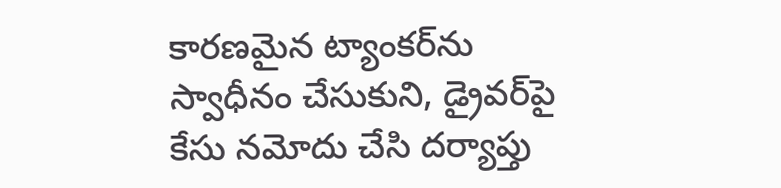కారణమైన ట్యాంకర్‌ను స్వాధీనం చేసుకుని, డ్రైవర్‌పై కేసు నమోదు చేసి దర్యాప్తు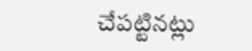చేపట్టినట్లు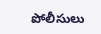పోలీసులు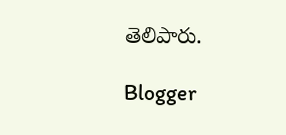తెలిపారు.

Blogger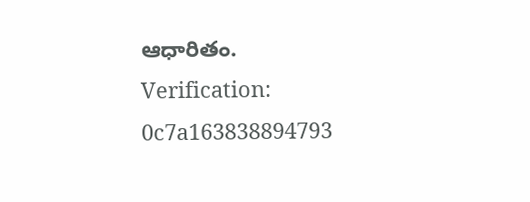ఆధారితం.
Verification: 0c7a163838894793